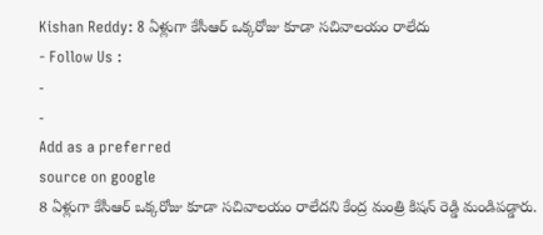Kishan Reddy: 8 ఏళ్లుగా కేసీఆర్ ఒక్కరోజు కూడా సచివాలయం రాలేదు
- Follow Us :
-
-
Add as a preferred
source on google
8 ఏళ్లుగా కేసీఆర్ ఒక్కరోజు కూడా సచివాలయం రాలేదని కేంద్ర మంత్రి కిషన్ రెడ్డి మండిపడ్డారు.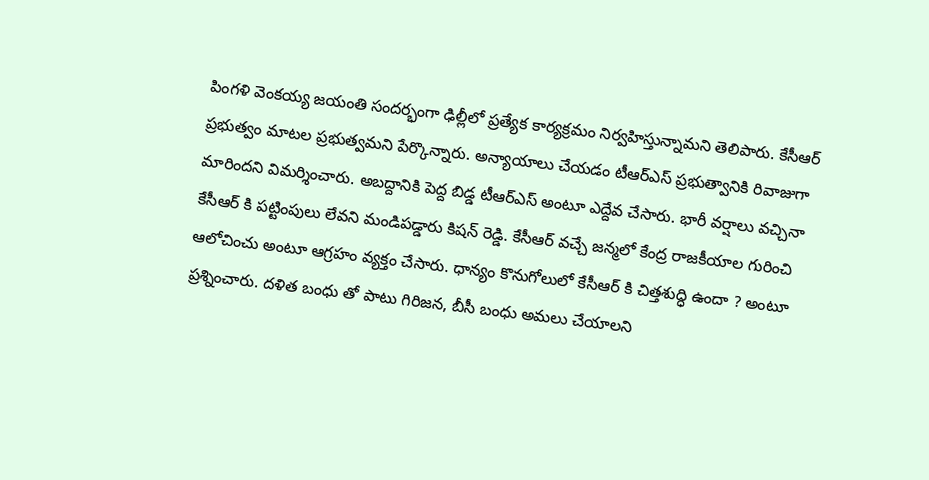పింగళి వెంకయ్య జయంతి సందర్భంగా ఢిల్లీలో ప్రత్యేక కార్యక్రమం నిర్వహిస్తున్నామని తెలిపారు. కేసీఆర్ ప్రభుత్వం మాటల ప్రభుత్వమని పేర్కొన్నారు. అన్యాయాలు చేయడం టీఆర్ఎస్ ప్రభుత్వానికి రివాజుగా మారిందని విమర్శించారు. అబద్దానికి పెద్ద బిడ్డ టీఆర్ఎస్ అంటూ ఎద్దేవ చేసారు. భారీ వర్షాలు వచ్చినా కేసీఆర్ కి పట్టింపులు లేవని మండిపడ్డారు కిషన్ రెడ్డి. కేసీఆర్ వచ్చే జన్మలో కేంద్ర రాజకీయాల గురించి ఆలోచించు అంటూ ఆగ్రహం వ్యక్తం చేసారు. ధాన్యం కొనుగోలులో కేసీఆర్ కి చిత్తశుద్ధి ఉందా ? అంటూ ప్రశ్నించారు. దళిత బంధు తో పాటు గిరిజన, బీసీ బంధు అమలు చేయాలని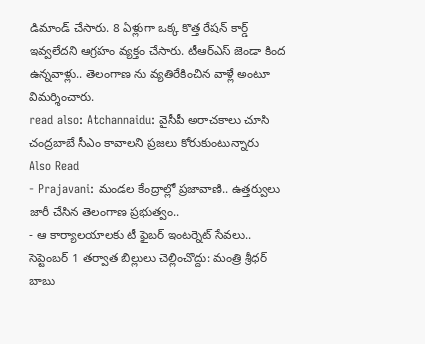డిమాండ్ చేసారు. 8 ఏళ్లుగా ఒక్క కొత్త రేషన్ కార్డ్ ఇవ్వలేదని ఆగ్రహం వ్యక్తం చేసారు. టీఆర్ఎస్ జెండా కింద ఉన్నవాళ్లు.. తెలంగాణ ను వ్యతిరేకించిన వాళ్లే అంటూ విమర్శించారు.
read also: Atchannaidu: వైసీపీ అరాచకాలు చూసి చంద్రబాబే సీఎం కావాలని ప్రజలు కోరుకుంటున్నారు
Also Read
- Prajavani: మండల కేంద్రాల్లో ప్రజావాణి.. ఉత్తర్వులు జారీ చేసిన తెలంగాణ ప్రభుత్వం..
- ఆ కార్యాలయాలకు టీ ఫైబర్ ఇంటర్నెట్ సేవలు.. సెప్టెంబర్ 1 తర్వాత బిల్లులు చెల్లించొద్దు: మంత్రి శ్రీధర్ బాబు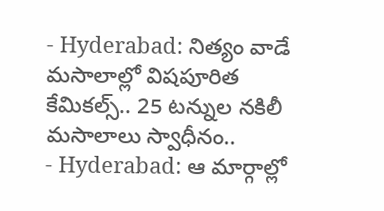- Hyderabad: నిత్యం వాడే మసాలాల్లో విషపూరిత కేమికల్స్.. 25 టన్నుల నకిలీ మసాలాలు స్వాధీనం..
- Hyderabad: ఆ మార్గాల్లో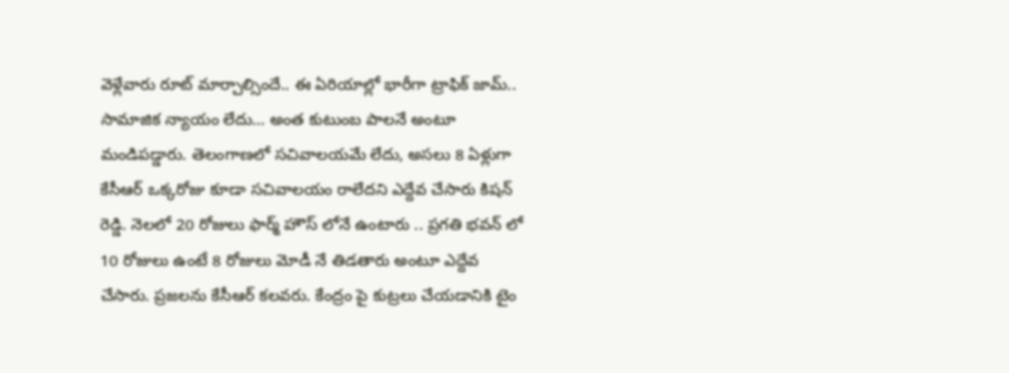వెళ్లేవారు రూట్ మార్చాల్సిందే.. ఈ ఏరియాల్లో భారీగా ట్రాఫిక్ జామ్..
సామాజిక న్యాయం లేదు… అంత కుటుంబ పాలనే అంటూ మండిపడ్డారు. తెలంగాణలో సచివాలయమే లేదు, అసలు 8 ఏళ్లుగా కేసీఆర్ ఒక్కరోజు కూడా సచివాలయం రాలేదని ఎద్దేవ చేసారు కిషన్ రెడ్డి. నెలలో 20 రోజులు ఫార్మ్ హౌస్ లోనే ఉంటారు .. ప్రగతి భవన్ లో 10 రోజులు ఉంటే 8 రోజులు మోడీ నే తిడతారు అంటూ ఎద్దేవ చేసారు. ప్రజలను కేసీఆర్ కలవరు. కేంద్రం పై కుట్రలు చేయడానికి టైం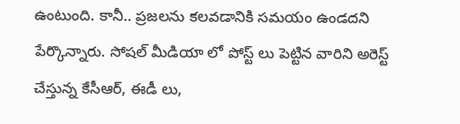ఉంటుంది. కానీ.. ప్రజలను కలవడానికి సమయం ఉండదని పేర్కొన్నారు. సోషల్ మీడియా లో పోస్ట్ లు పెట్టిన వారిని అరెస్ట్ చేస్తున్న కేసీఆర్, ఈడీ లు,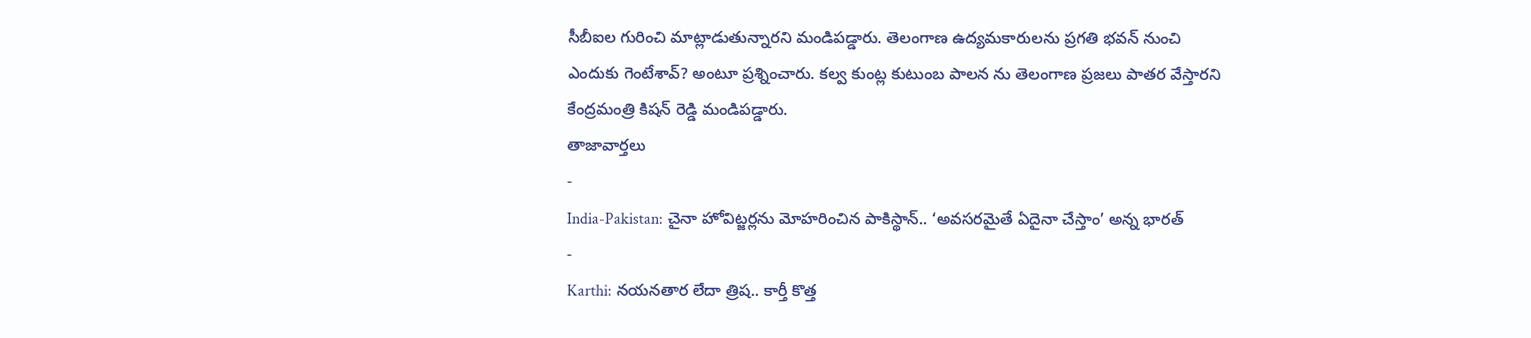సీబీఐల గురించి మాట్లాడుతున్నారని మండిపడ్డారు. తెలంగాణ ఉద్యమకారులను ప్రగతి భవన్ నుంచి ఎందుకు గెంటేశావ్? అంటూ ప్రశ్నించారు. కల్వ కుంట్ల కుటుంబ పాలన ను తెలంగాణ ప్రజలు పాతర వేస్తారని కేంద్రమంత్రి కిషన్ రెడ్డి మండిపడ్డారు.
తాజావార్తలు
-
India-Pakistan: చైనా హోవిట్జర్లను మోహరించిన పాకిస్థాన్.. ‘అవసరమైతే ఏదైనా చేస్తాం’ అన్న భారత్
-
Karthi: నయనతార లేదా త్రిష.. కార్తీ కొత్త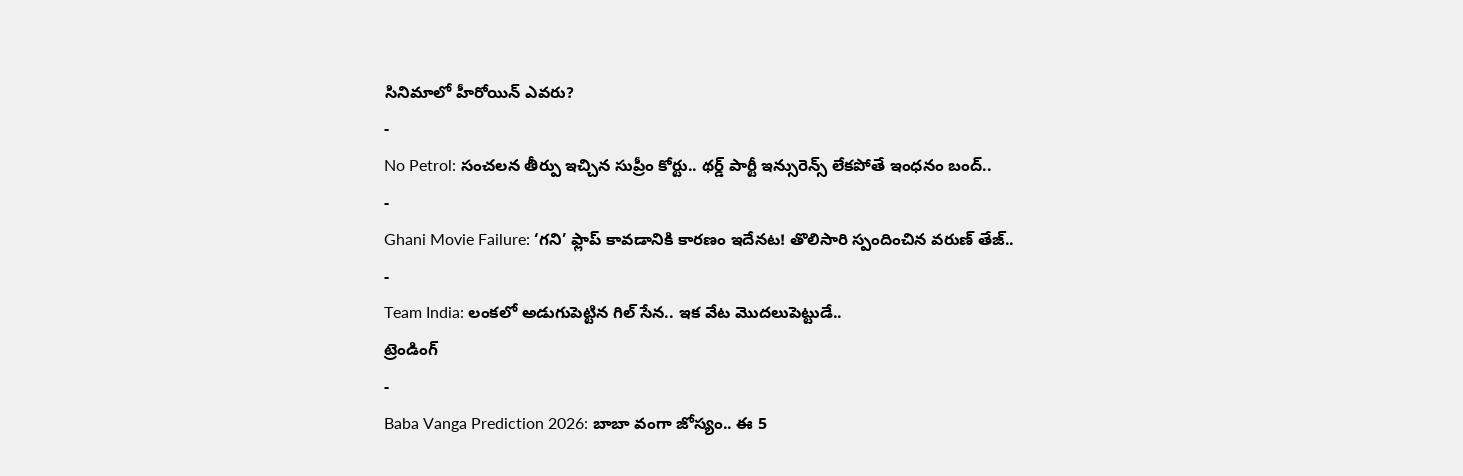సినిమాలో హీరోయిన్ ఎవరు?
-
No Petrol: సంచలన తీర్పు ఇచ్చిన సుప్రీం కోర్టు.. థర్డ్ పార్టీ ఇన్సురెన్స్ లేకపోతే ఇంధనం బంద్..
-
Ghani Movie Failure: ‘గని’ ఫ్లాప్ కావడానికి కారణం ఇదేనట! తొలిసారి స్పందించిన వరుణ్ తేజ్..
-
Team India: లంకలో అడుగుపెట్టిన గిల్ సేన.. ఇక వేట మొదలుపెట్టుడే..
ట్రెండింగ్
-
Baba Vanga Prediction 2026: బాబా వంగా జోస్యం.. ఈ 5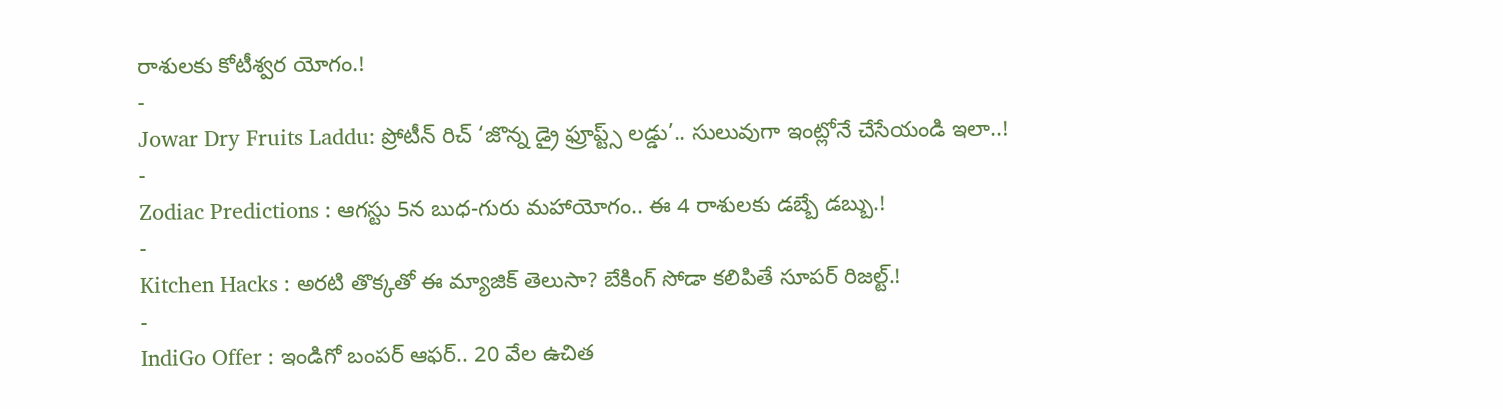రాశులకు కోటీశ్వర యోగం.!
-
Jowar Dry Fruits Laddu: ప్రోటీన్ రిచ్ ‘జొన్న డ్రై ఫ్రూప్ట్స్ లడ్డు’.. సులువుగా ఇంట్లోనే చేసేయండి ఇలా..!
-
Zodiac Predictions : ఆగస్టు 5న బుధ-గురు మహాయోగం.. ఈ 4 రాశులకు డబ్బే డబ్బు.!
-
Kitchen Hacks : అరటి తొక్కతో ఈ మ్యాజిక్ తెలుసా? బేకింగ్ సోడా కలిపితే సూపర్ రిజల్ట్.!
-
IndiGo Offer : ఇండిగో బంపర్ ఆఫర్.. 20 వేల ఉచిత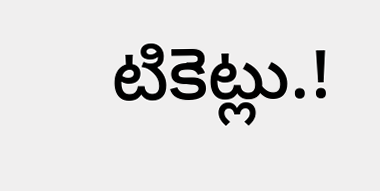టికెట్లు.!